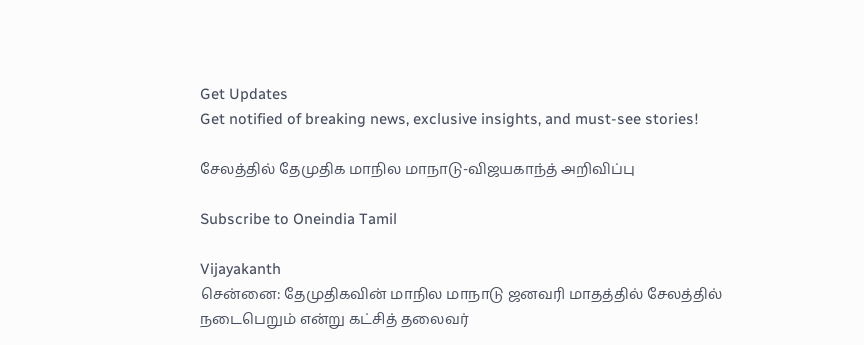Get Updates
Get notified of breaking news, exclusive insights, and must-see stories!

சேலத்தில் தேமுதிக மாநில மாநாடு-விஜயகாந்த் அறிவிப்பு

Subscribe to Oneindia Tamil

Vijayakanth
சென்னை: தேமுதிகவின் மாநில மாநாடு ஜனவரி மாதத்தில் சேலத்தில் நடைபெறும் என்று கட்சித் தலைவர்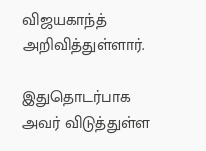விஜயகாந்த் அறிவித்துள்ளார்.

இதுதொடர்பாக அவர் விடுத்துள்ள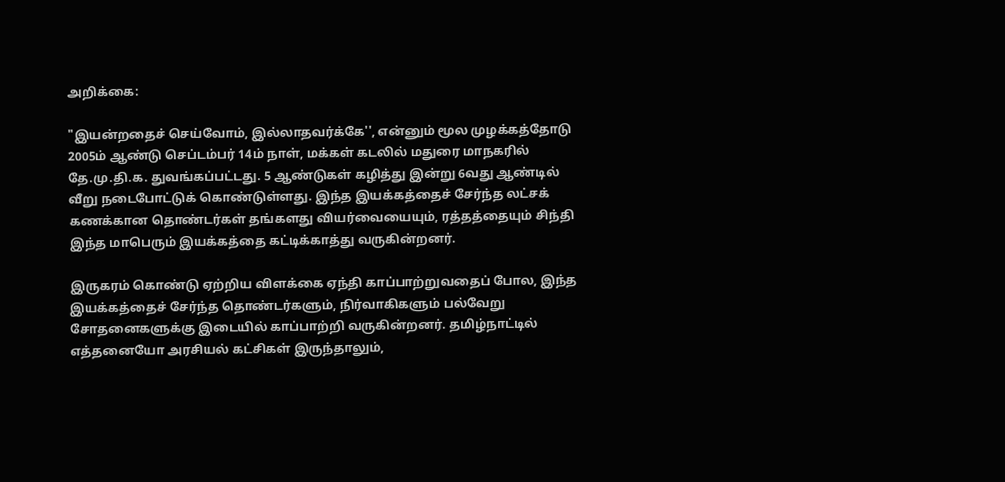அறிக்கை:

"இயன்றதைச் செய்வோம், இல்லாதவர்க்கே'', என்னும் மூல முழக்கத்தோடு 2005ம் ஆண்டு செப்டம்பர் 14ம் நாள், மக்கள் கடலில் மதுரை மாநகரில் தே.மு.தி.க. துவங்கப்பட்டது. 5 ஆண்டுகள் கழித்து இன்று 6வது ஆண்டில் வீறு நடைபோட்டுக் கொண்டுள்ளது. இந்த இயக்கத்தைச் சேர்ந்த லட்சக் கணக்கான தொண்டர்கள் தங்களது வியர்வையையும், ரத்தத்தையும் சிந்தி இந்த மாபெரும் இயக்கத்தை கட்டிக்காத்து வருகின்றனர்.

இருகரம் கொண்டு ஏற்றிய விளக்கை ஏந்தி காப்பாற்றுவதைப் போல, இந்த இயக்கத்தைச் சேர்ந்த தொண்டர்களும், நிர்வாகிகளும் பல்வேறு சோதனைகளுக்கு இடையில் காப்பாற்றி வருகின்றனர். தமிழ்நாட்டில் எத்தனையோ அரசியல் கட்சிகள் இருந்தாலும்,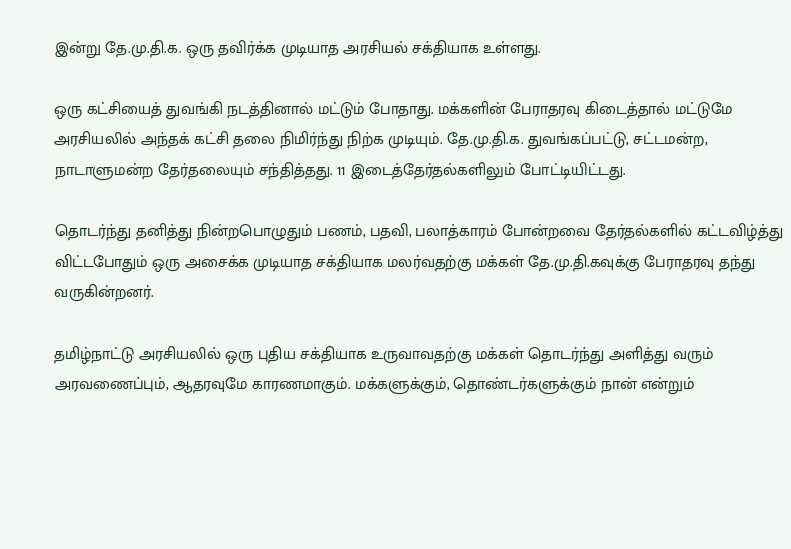இன்று தே.மு.தி.க. ஒரு தவிர்க்க முடியாத அரசியல் சக்தியாக உள்ளது.

ஒரு கட்சியைத் துவங்கி நடத்தினால் மட்டும் போதாது. மக்களின் பேராதரவு கிடைத்தால் மட்டுமே அரசியலில் அந்தக் கட்சி தலை நிமிர்ந்து நிற்க முடியும். தே.மு.தி.க. துவங்கப்பட்டு, சட்டமன்ற, நாடாளுமன்ற தேர்தலையும் சந்தித்தது. 11 இடைத்தேர்தல்களிலும் போட்டியிட்டது.

தொடர்ந்து தனித்து நின்றபொழுதும் பணம், பதவி, பலாத்காரம் போன்றவை தேர்தல்களில் கட்டவிழ்த்து விட்டபோதும் ஒரு அசைக்க முடியாத சக்தியாக மலர்வதற்கு மக்கள் தே.மு.தி.கவுக்கு பேராதரவு தந்து வருகின்றனர்.

தமிழ்நாட்டு அரசியலில் ஒரு புதிய சக்தியாக உருவாவதற்கு மக்கள் தொடர்ந்து அளித்து வரும் அரவணைப்பும், ஆதரவுமே காரணமாகும். மக்களுக்கும், தொண்டர்களுக்கும் நான் என்றும்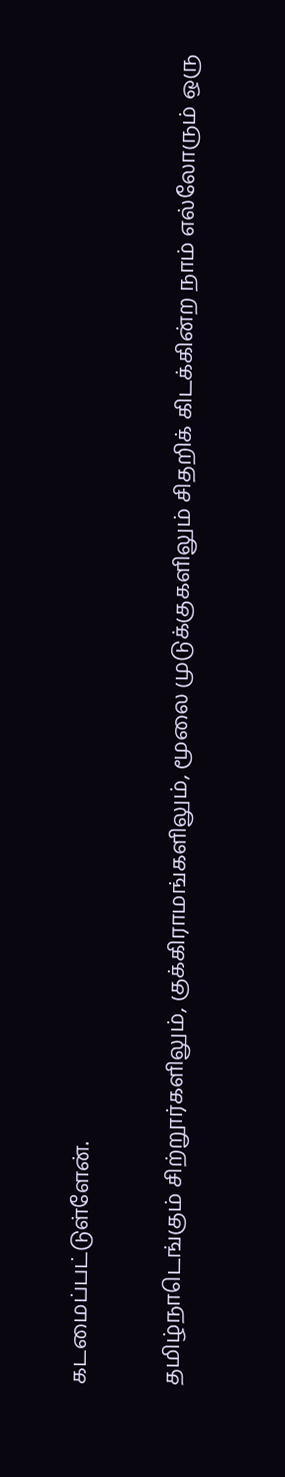கடமைப்பட்டுள்ளேன்.

தமிழ்நாடெங்கும் சிற்றூர்களிலும், குக்கிராமங்களிலும், மூலை முடுக்குகளிலும் சிதறிக் கிடக்கின்ற நாம் எல்லோரும் ஒரு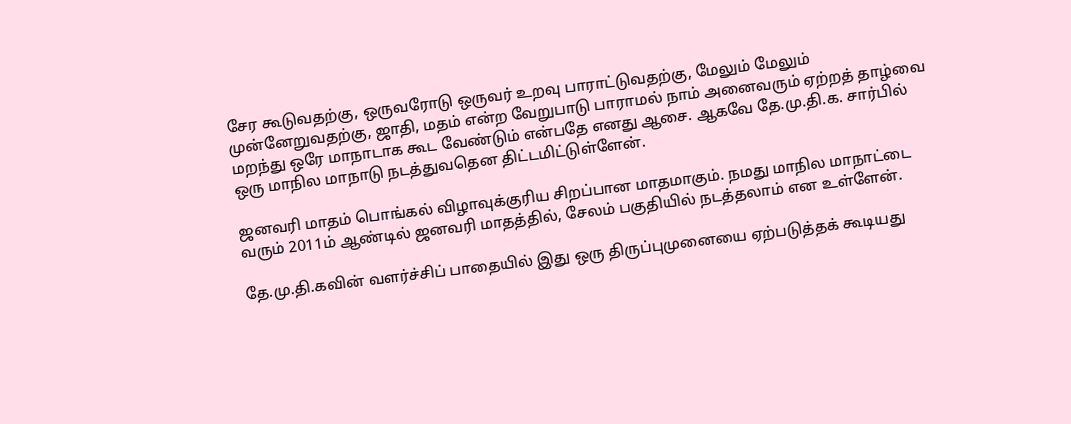சேர கூடுவதற்கு, ஒருவரோடு ஒருவர் உறவு பாராட்டுவதற்கு, மேலும் மேலும் முன்னேறுவதற்கு, ஜாதி, மதம் என்ற வேறுபாடு பாராமல் நாம் அனைவரும் ஏற்றத் தாழ்வை மறந்து ஒரே மாநாடாக கூட வேண்டும் என்பதே எனது ஆசை. ஆகவே தே.மு.தி.க. சார்பில் ஒரு மாநில மாநாடு நடத்துவதென திட்டமிட்டுள்ளேன்.

ஜனவரி மாதம் பொங்கல் விழாவுக்குரிய சிறப்பான மாதமாகும். நமது மாநில மாநாட்டை வரும் 2011ம் ஆண்டில் ஜனவரி மாதத்தில், சேலம் பகுதியில் நடத்தலாம் என உள்ளேன்.

தே.மு.தி.கவின் வளர்ச்சிப் பாதையில் இது ஒரு திருப்புமுனையை ஏற்படுத்தக் கூடியது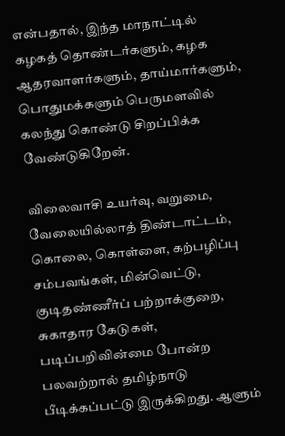என்பதால், இந்த மாநாட்டில் கழகத் தொண்டர்களும், கழக ஆதரவாளர்களும், தாய்மார்களும், பொதுமக்களும் பெருமளவில் கலந்து கொண்டு சிறப்பிக்க வேண்டுகிறேன்.

விலைவாசி உயர்வு, வறுமை, வேலையில்லாத் திண்டாட்டம், கொலை, கொள்ளை, கற்பழிப்பு சம்பவங்கள், மின்வெட்டு, குடிதண்ணீர்ப் பற்றாக்குறை, சுகாதார கேடுகள், படிப்பறிவின்மை போன்ற பலவற்றால் தமிழ்நாடு பீடிக்கப்பட்டு இருக்கிறது. ஆளும்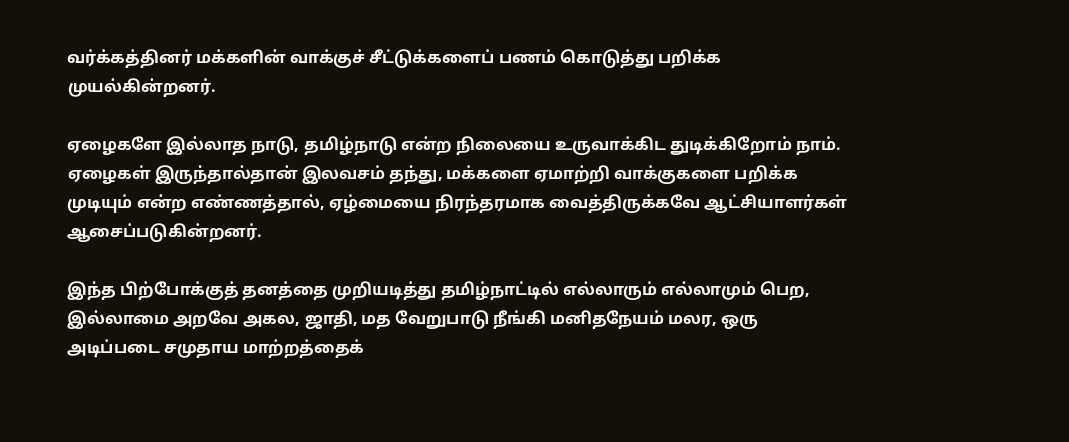வர்க்கத்தினர் மக்களின் வாக்குச் சீட்டுக்களைப் பணம் கொடுத்து பறிக்க முயல்கின்றனர்.

ஏழைகளே இல்லாத நாடு, தமிழ்நாடு என்ற நிலையை உருவாக்கிட துடிக்கிறோம் நாம். ஏழைகள் இருந்தால்தான் இலவசம் தந்து, மக்களை ஏமாற்றி வாக்குகளை பறிக்க முடியும் என்ற எண்ணத்தால், ஏழ்மையை நிரந்தரமாக வைத்திருக்கவே ஆட்சியாளர்கள் ஆசைப்படுகின்றனர்.

இந்த பிற்போக்குத் தனத்தை முறியடித்து தமிழ்நாட்டில் எல்லாரும் எல்லாமும் பெற, இல்லாமை அறவே அகல, ஜாதி, மத வேறுபாடு நீங்கி மனிதநேயம் மலர, ஒரு அடிப்படை சமுதாய மாற்றத்தைக்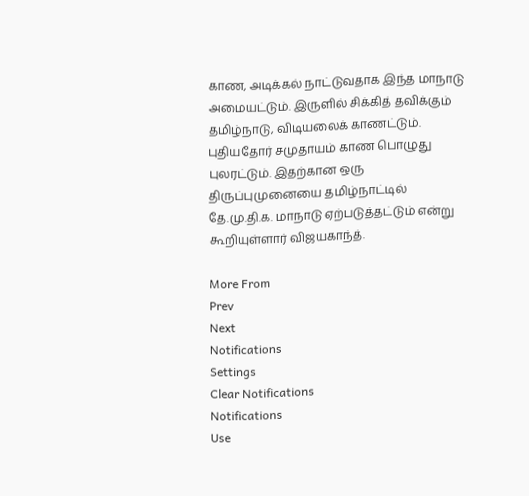காண, அடிக்கல் நாட்டுவதாக இந்த மாநாடு அமையட்டும். இருளில் சிக்கித் தவிக்கும் தமிழ்நாடு, விடியலைக் காணட்டும். புதியதோர் சமுதாயம் காண பொழுது புலரட்டும். இதற்கான ஒரு திருப்புமுனையை தமிழ்நாட்டில் தே.மு.தி.க. மாநாடு ஏற்படுத்தட்டும் என்று கூறியுள்ளார் விஜயகாந்த்.

More From
Prev
Next
Notifications
Settings
Clear Notifications
Notifications
Use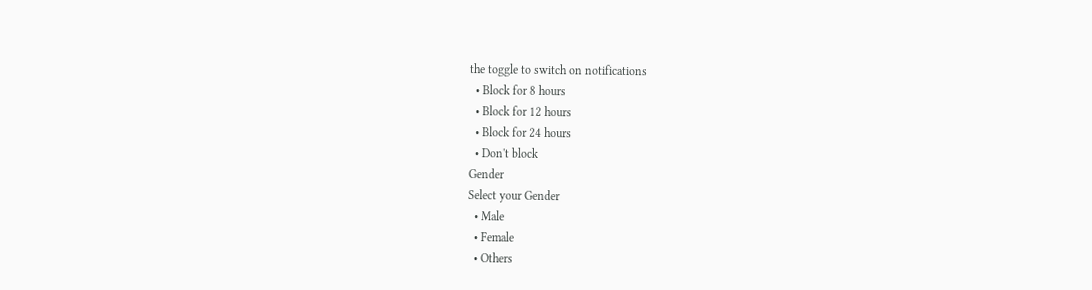the toggle to switch on notifications
  • Block for 8 hours
  • Block for 12 hours
  • Block for 24 hours
  • Don't block
Gender
Select your Gender
  • Male
  • Female
  • Others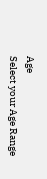Age
Select your Age Range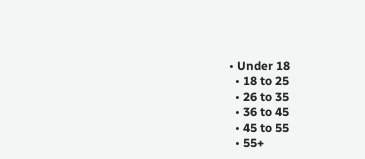• Under 18
  • 18 to 25
  • 26 to 35
  • 36 to 45
  • 45 to 55
  • 55+